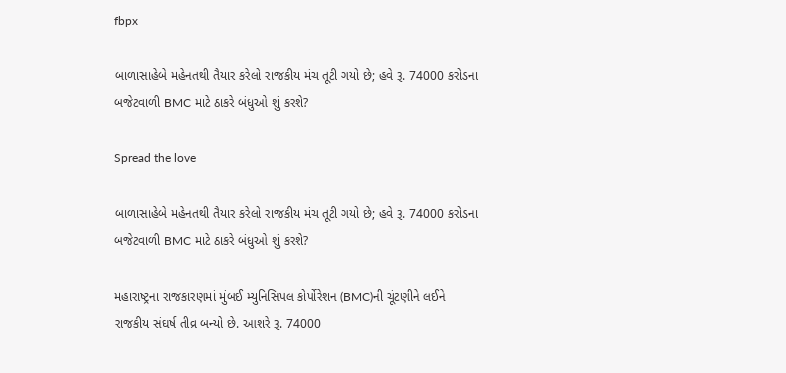fbpx

બાળાસાહેબે મહેનતથી તૈયાર કરેલો રાજકીય મંચ તૂટી ગયો છે; હવે રૂ. 74000 કરોડના બજેટવાળી BMC માટે ઠાકરે બંધુઓ શું કરશે?

Spread the love

બાળાસાહેબે મહેનતથી તૈયાર કરેલો રાજકીય મંચ તૂટી ગયો છે; હવે રૂ. 74000 કરોડના બજેટવાળી BMC માટે ઠાકરે બંધુઓ શું કરશે?

મહારાષ્ટ્રના રાજકારણમાં મુંબઈ મ્યુનિસિપલ કોર્પોરેશન (BMC)ની ચૂંટણીને લઈને રાજકીય સંઘર્ષ તીવ્ર બન્યો છે. આશરે રૂ. 74000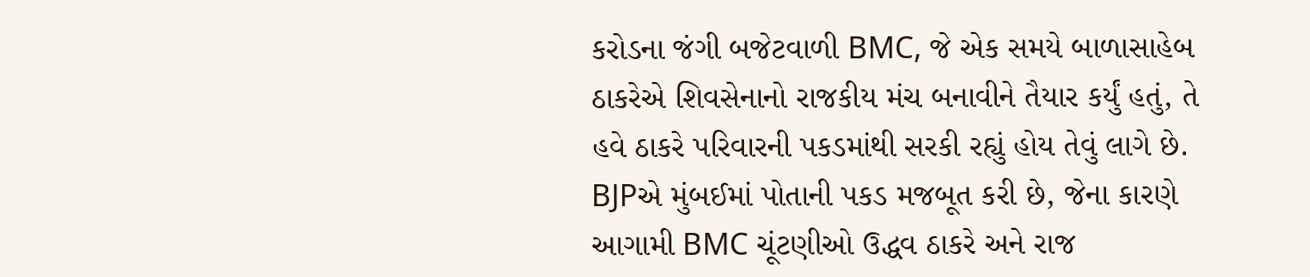કરોડના જંગી બજેટવાળી BMC, જે એક સમયે બાળાસાહેબ ઠાકરેએ શિવસેનાનો રાજકીય મંચ બનાવીને તૈયાર કર્યું હતું, તે હવે ઠાકરે પરિવારની પકડમાંથી સરકી રહ્યું હોય તેવું લાગે છે. BJPએ મુંબઈમાં પોતાની પકડ મજબૂત કરી છે, જેના કારણે આગામી BMC ચૂંટણીઓ ઉદ્ધવ ઠાકરે અને રાજ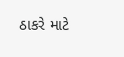ઠાકરે માટે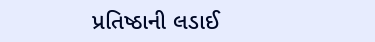પ્રતિષ્ઠાની લડાઈ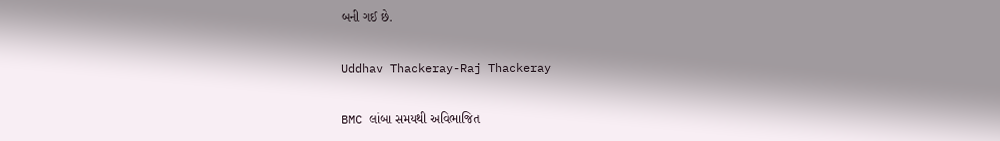બની ગઈ છે.

Uddhav Thackeray-Raj Thackeray

BMC લાંબા સમયથી અવિભાજિત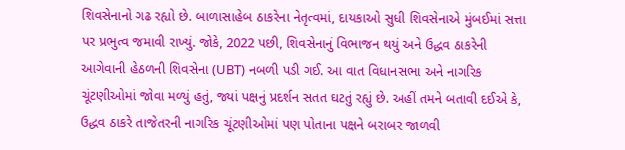શિવસેનાનો ગઢ રહ્યો છે. બાળાસાહેબ ઠાકરેના નેતૃત્વમાં, દાયકાઓ સુધી શિવસેનાએ મુંબઈમાં સત્તા પર પ્રભુત્વ જમાવી રાખ્યું. જોકે, 2022 પછી, શિવસેનાનું વિભાજન થયું અને ઉદ્ધવ ઠાકરેની આગેવાની હેઠળની શિવસેના (UBT) નબળી પડી ગઈ. આ વાત વિધાનસભા અને નાગરિક ચૂંટણીઓમાં જોવા મળ્યું હતું, જ્યાં પક્ષનું પ્રદર્શન સતત ઘટતું રહ્યું છે. અહીં તમને બતાવી દઈએ કે, ઉદ્ધવ ઠાકરે તાજેતરની નાગરિક ચૂંટણીઓમાં પણ પોતાના પક્ષને બરાબર જાળવી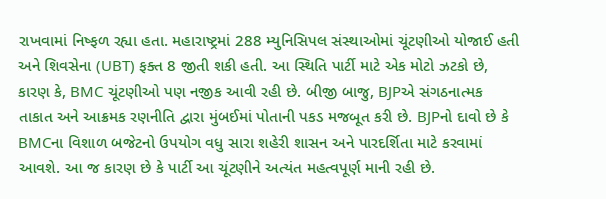રાખવામાં નિષ્ફળ રહ્યા હતા. મહારાષ્ટ્રમાં 288 મ્યુનિસિપલ સંસ્થાઓમાં ચૂંટણીઓ યોજાઈ હતી અને શિવસેના (UBT) ફક્ત 8 જીતી શકી હતી. આ સ્થિતિ પાર્ટી માટે એક મોટો ઝટકો છે, કારણ કે, BMC ચૂંટણીઓ પણ નજીક આવી રહી છે. બીજી બાજુ, BJPએ સંગઠનાત્મક તાકાત અને આક્રમક રણનીતિ દ્વારા મુંબઈમાં પોતાની પકડ મજબૂત કરી છે. BJPનો દાવો છે કે BMCના વિશાળ બજેટનો ઉપયોગ વધુ સારા શહેરી શાસન અને પારદર્શિતા માટે કરવામાં આવશે. આ જ કારણ છે કે પાર્ટી આ ચૂંટણીને અત્યંત મહત્વપૂર્ણ માની રહી છે.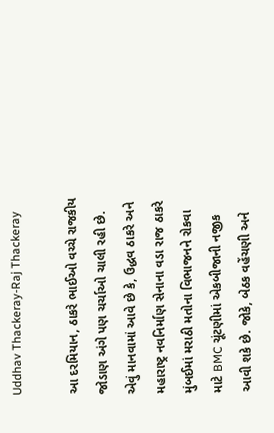Uddhav Thackeray-Raj Thackeray

આ દરમિયાન, ઠાકરે ભાઈઓ વચ્ચે રાજકીય જોડાણ અંગે પણ ચર્ચાઓ ચાલી રહી છે. એવું માનવામાં આવે છે કે, ઉદ્ધવ ઠાકરે અને મહારાષ્ટ્ર નવનિર્માણ સેનાના વડા રાજ ઠાકરે મુંબઈમાં મરાઠી મતોના વિભાજનને રોકવા માટે BMC ચૂંટણીમાં એકબીજાની નજીક આવી શકે છે. જોકે, બેઠક વહેંચણી અને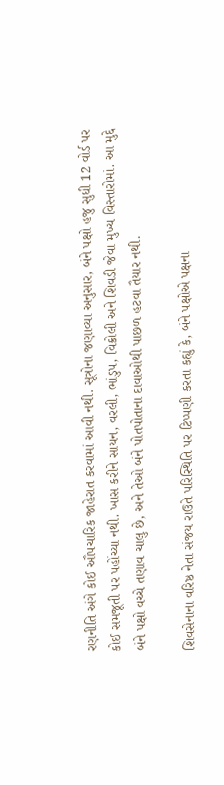રણનીતિ અંગે કોઈ ઔપચારિક જાહેરાત કરવામાં આવી નથી. સૂત્રોના જણાવ્યા અનુસાર, બંને પક્ષો હજુ સુધી 12 વોર્ડ પર કોઈ સમજૂતી પર પહોંચ્યા નથી. ખાસ કરીને સાયન, વરલી, ભાંડુપ, વિક્રોલી અને શિવડી જેવા મુખ્ય વિસ્તારોમાં. આ મુદ્દે બંને પક્ષો વચ્ચે તણાવ ચાલુ છે, અને તેઓ બંને પોતપોતાના દાવાઓથી પાછળ હટવા તૈયાર નથી.

શિવસેનાના વરિષ્ઠ નેતા સંજય રાઉતે પરિસ્થિતિ પર ટિપ્પણી કરતા કહ્યું કે, બંને પક્ષોએ પક્ષના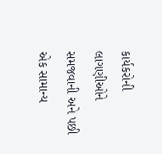કાર્યકરોની લાગણીઓને સમજવાની અને પછી એક સામાન્ય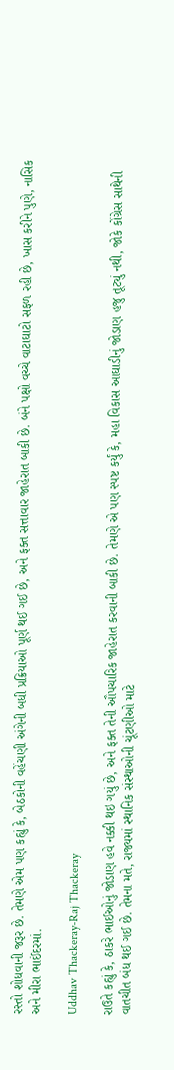રસ્તો શોધવાની જરૂર છે. તેમણે એમ પણ કહ્યું કે, બેઠકોની વહેંચણી અંગેની બધી પ્રક્રિયાઓ પૂર્ણ થઈ ગઈ છે, અને ફક્ત સત્તાવાર જાહેરાત બાકી છે. બંને પક્ષો વચ્ચે વાટાઘાટો સફળ રહી છે, ખાસ કરીને પુણે, નાસિક અને મીરા ભાઈંદરમાં.

Uddhav Thackeray-Raj Thackeray

રાઉતે કહ્યું કે, ઠાકરે ભાઈઓનું જોડાણ હવે નક્કી થઇ ગયું છે, અને ફક્ત તેની ઔપચારિક જાહેરાત કરવાની બાકી છે. તેમણે એ પણ સ્પષ્ટ કર્યું કે, મહા વિકાસ આઘાડીનું જોડાણ હજુ તૂટ્યું નથી, જોકે કોંગ્રેસ સાથેની વાતચીત બંધ થઈ ગઈ છે. તેમના મતે, રાજ્યમાં સ્થાનિક સંસ્થાઓની ચૂંટણીઓ માટે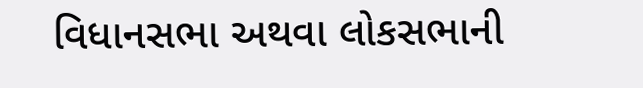વિધાનસભા અથવા લોકસભાની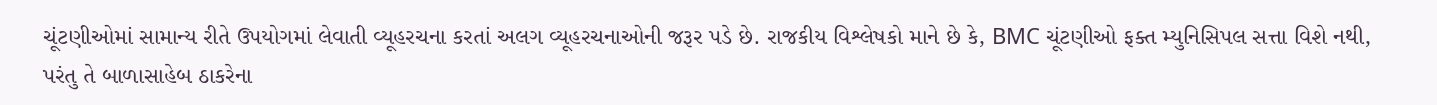ચૂંટણીઓમાં સામાન્ય રીતે ઉપયોગમાં લેવાતી વ્યૂહરચના કરતાં અલગ વ્યૂહરચનાઓની જરૂર પડે છે. રાજકીય વિશ્લેષકો માને છે કે, BMC ચૂંટણીઓ ફક્ત મ્યુનિસિપલ સત્તા વિશે નથી, પરંતુ તે બાળાસાહેબ ઠાકરેના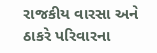રાજકીય વારસા અને ઠાકરે પરિવારના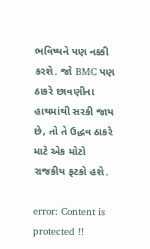ભવિષ્યને પણ નક્કી કરશે. જો BMC પણ ઠાકરે છાવણીના હાથમાંથી સરકી જાય છે, તો તે ઉદ્ધવ ઠાકરે માટે એક મોટો રાજકીય ફટકો હશે.

error: Content is protected !!